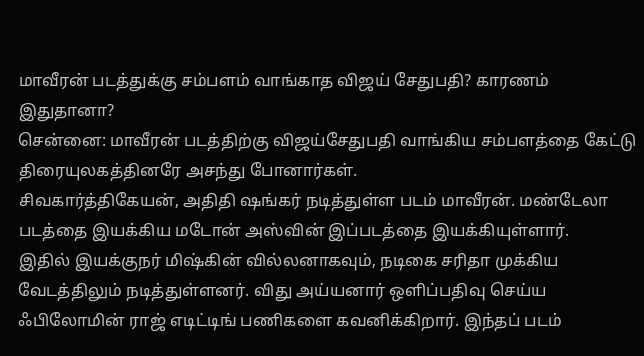மாவீரன் படத்துக்கு சம்பளம் வாங்காத விஜய் சேதுபதி? காரணம் இதுதானா?
சென்னை: மாவீரன் படத்திற்கு விஜய்சேதுபதி வாங்கிய சம்பளத்தை கேட்டு திரையுலகத்தினரே அசந்து போனார்கள்.
சிவகார்த்திகேயன், அதிதி ஷங்கர் நடித்துள்ள படம் மாவீரன். மண்டேலா படத்தை இயக்கிய மடோன் அஸ்வின் இப்படத்தை இயக்கியுள்ளார்.
இதில் இயக்குநர் மிஷ்கின் வில்லனாகவும், நடிகை சரிதா முக்கிய வேடத்திலும் நடித்துள்ளனர். விது அய்யனார் ஒளிப்பதிவு செய்ய ஃபிலோமின் ராஜ் எடிட்டிங் பணிகளை கவனிக்கிறார். இந்தப் படம்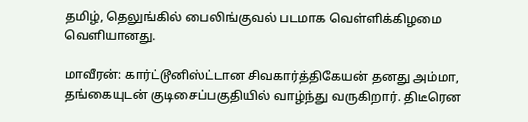தமிழ், தெலுங்கில் பைலிங்குவல் படமாக வெள்ளிக்கிழமை வெளியானது.

மாவீரன்: கார்ட்டூனிஸ்ட்டான சிவகார்த்திகேயன் தனது அம்மா, தங்கையுடன் குடிசைப்பகுதியில் வாழ்ந்து வருகிறார். திடீரென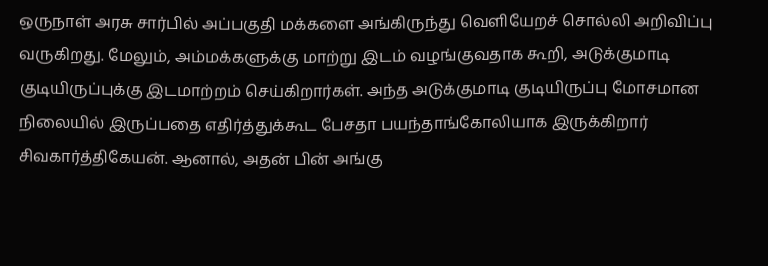ஒருநாள் அரசு சார்பில் அப்பகுதி மக்களை அங்கிருந்து வெளியேறச் சொல்லி அறிவிப்பு வருகிறது. மேலும், அம்மக்களுக்கு மாற்று இடம் வழங்குவதாக கூறி, அடுக்குமாடி குடியிருப்புக்கு இடமாற்றம் செய்கிறார்கள். அந்த அடுக்குமாடி குடியிருப்பு மோசமான நிலையில் இருப்பதை எதிர்த்துக்கூட பேசதா பயந்தாங்கோலியாக இருக்கிறார் சிவகார்த்திகேயன். ஆனால், அதன் பின் அங்கு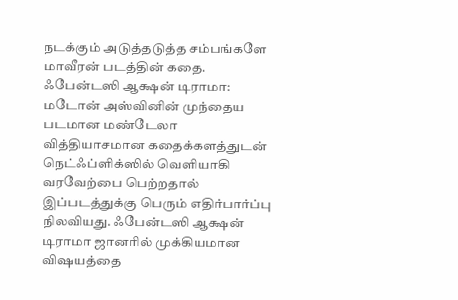நடக்கும் அடுத்தடுத்த சம்பங்களே மாவீரன் படத்தின் கதை.
ஃபேன்டஸி ஆக்ஷன் டிராமா: மடோன் அஸ்வினின் முந்தைய படமான மண்டேலா வித்தியாசமான கதைக்களத்துடன் நெட்ஃப்ளிக்ஸில் வெளியாகி வரவேற்பை பெற்றதால் இப்படத்துக்கு பெரும் எதிர்பார்ப்பு நிலவியது. ஃபேன்டஸி ஆக்ஷன் டிராமா ஜானரில் முக்கியமான விஷயத்தை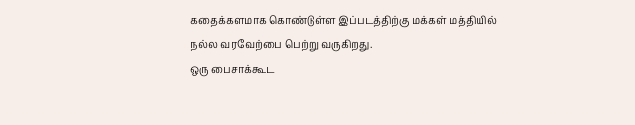கதைக்களமாக கொண்டுள்ள இப்படத்திற்கு மக்கள் மத்தியில் நல்ல வரவேற்பை பெற்று வருகிறது.
ஒரு பைசாக்கூட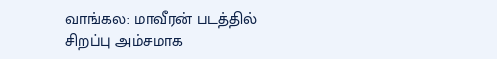வாங்கல: மாவீரன் படத்தில் சிறப்பு அம்சமாக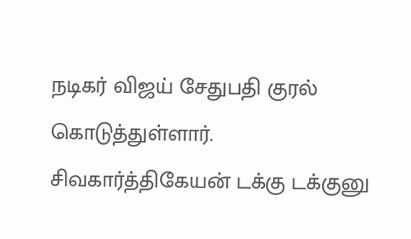நடிகர் விஜய் சேதுபதி குரல் கொடுத்துள்ளார். சிவகார்த்திகேயன் டக்கு டக்குனு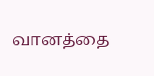வானத்தை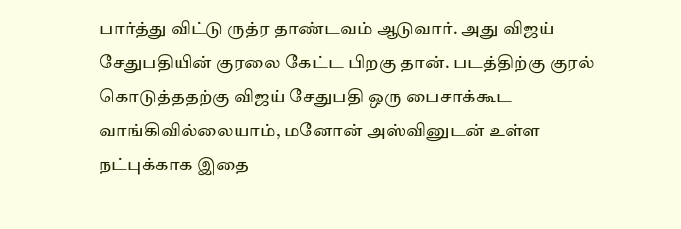பார்த்து விட்டு ருத்ர தாண்டவம் ஆடுவார். அது விஜய் சேதுபதியின் குரலை கேட்ட பிறகு தான். படத்திற்கு குரல் கொடுத்ததற்கு விஜய் சேதுபதி ஒரு பைசாக்கூட வாங்கிவில்லையாம், மனோன் அஸ்வினுடன் உள்ள நட்புக்காக இதை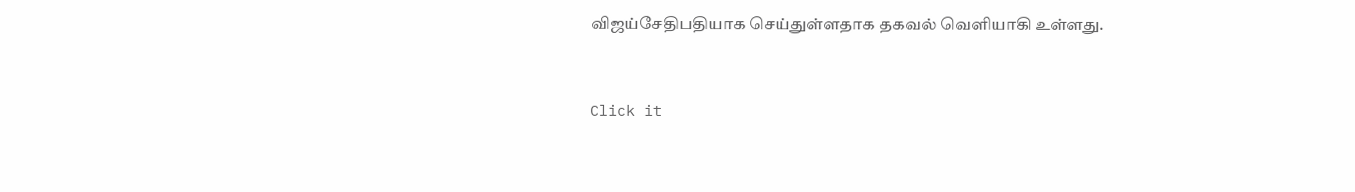விஜய்சேதிபதியாக செய்துள்ளதாக தகவல் வெளியாகி உள்ளது.


Click it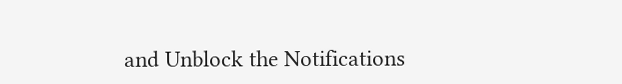and Unblock the Notifications